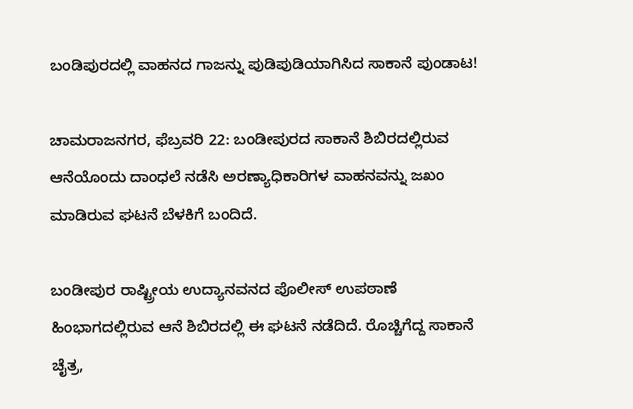ಬಂಡಿಪುರದಲ್ಲಿ ವಾಹನದ ಗಾಜನ್ನು ಪುಡಿಪುಡಿಯಾಗಿಸಿದ ಸಾಕಾನೆ ಪುಂಡಾಟ!

ಚಾಮರಾಜನಗರ, ಫೆಬ್ರವರಿ 22: ಬಂಡೀಪುರದ ಸಾಕಾನೆ ಶಿಬಿರದಲ್ಲಿರುವ ಆನೆಯೊಂದು ದಾಂಧಲೆ ನಡೆಸಿ ಅರಣ್ಯಾಧಿಕಾರಿಗಳ ವಾಹನವನ್ನು ಜಖಂ ಮಾಡಿರುವ ಘಟನೆ ಬೆಳಕಿಗೆ ಬಂದಿದೆ.

ಬಂಡೀಪುರ ರಾಷ್ಟ್ರೀಯ ಉದ್ಯಾನವನದ ಪೊಲೀಸ್ ಉಪಠಾಣೆ ಹಿಂಭಾಗದಲ್ಲಿರುವ ಆನೆ ಶಿಬಿರದಲ್ಲಿ ಈ ಘಟನೆ ನಡೆದಿದೆ. ರೊಚ್ಚಿಗೆದ್ದ ಸಾಕಾನೆ ಚೈತ್ರ,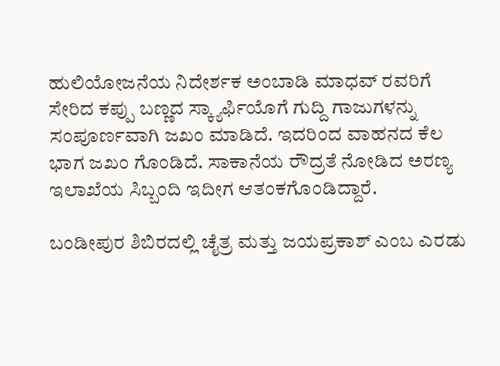ಹುಲಿಯೋಜನೆಯ ನಿದೇರ್ಶಕ ಅಂಬಾಡಿ ಮಾಧವ್ ರವರಿಗೆ ಸೇರಿದ ಕಪ್ಪು ಬಣ್ಣದ ಸ್ಕ್ಯಾರ್ಫಿಯೊಗೆ ಗುದ್ದಿ ಗಾಜುಗಳನ್ನು ಸಂಪೂರ್ಣವಾಗಿ ಜಖಂ ಮಾಡಿದೆ. ಇದರಿಂದ ವಾಹನದ ಕೆಲ ಭಾಗ ಜಖಂ ಗೊಂಡಿದೆ. ಸಾಕಾನೆಯ ರೌದ್ರತೆ ನೋಡಿದ ಅರಣ್ಯ ಇಲಾಖೆಯ ಸಿಬ್ಬಂದಿ ಇದೀಗ ಆತಂಕಗೊಂಡಿದ್ದಾರೆ.

ಬಂಡೀಪುರ ಶಿಬಿರದಲ್ಲಿ ಚೈತ್ರ ಮತ್ತು ಜಯಪ್ರಕಾಶ್ ಎಂಬ ಎರಡು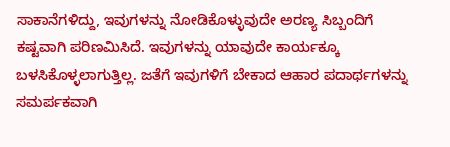ಸಾಕಾನೆಗಳಿದ್ದು, ಇವುಗಳನ್ನು ನೋಡಿಕೊಳ್ಳುವುದೇ ಅರಣ್ಯ ಸಿಬ್ಬಂದಿಗೆ ಕಷ್ಟವಾಗಿ ಪರಿಣಮಿಸಿದೆ. ಇವುಗಳನ್ನು ಯಾವುದೇ ಕಾರ್ಯಕ್ಕೂ ಬಳಸಿಕೊಳ್ಳಲಾಗುತ್ತಿಲ್ಲ. ಜತೆಗೆ ಇವುಗಳಿಗೆ ಬೇಕಾದ ಆಹಾರ ಪದಾರ್ಥಗಳನ್ನು ಸಮರ್ಪಕವಾಗಿ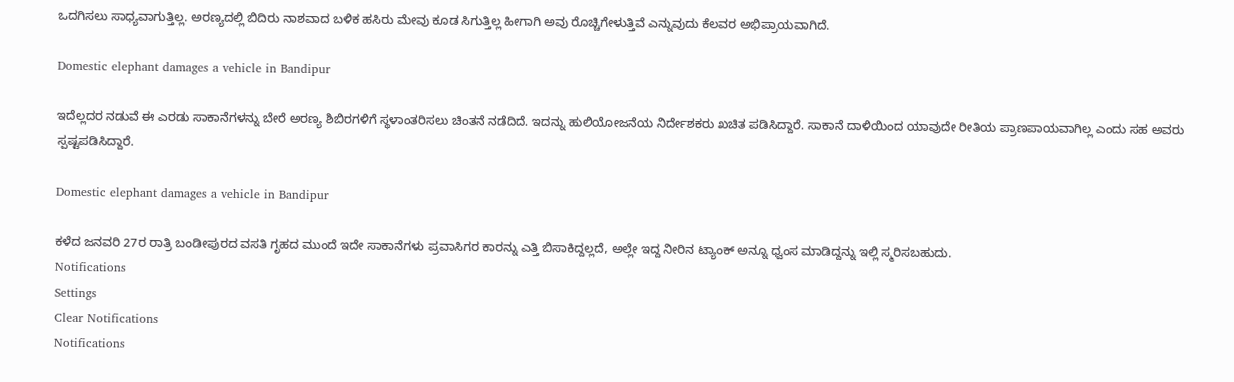ಒದಗಿಸಲು ಸಾಧ್ಯವಾಗುತ್ತಿಲ್ಲ. ಅರಣ್ಯದಲ್ಲಿ ಬಿದಿರು ನಾಶವಾದ ಬಳಿಕ ಹಸಿರು ಮೇವು ಕೂಡ ಸಿಗುತ್ತಿಲ್ಲ ಹೀಗಾಗಿ ಅವು ರೊಚ್ಚಿಗೇಳುತ್ತಿವೆ ಎನ್ನುವುದು ಕೆಲವರ ಅಭಿಪ್ರಾಯವಾಗಿದೆ.

Domestic elephant damages a vehicle in Bandipur

ಇದೆಲ್ಲದರ ನಡುವೆ ಈ ಎರಡು ಸಾಕಾನೆಗಳನ್ನು ಬೇರೆ ಅರಣ್ಯ ಶಿಬಿರಗಳಿಗೆ ಸ್ಥಳಾಂತರಿಸಲು ಚಿಂತನೆ ನಡೆದಿದೆ. ಇದನ್ನು ಹುಲಿಯೋಜನೆಯ ನಿರ್ದೇಶಕರು ಖಚಿತ ಪಡಿಸಿದ್ದಾರೆ. ಸಾಕಾನೆ ದಾಳಿಯಿಂದ ಯಾವುದೇ ರೀತಿಯ ಪ್ರಾಣಪಾಯವಾಗಿಲ್ಲ ಎಂದು ಸಹ ಅವರು ಸ್ಪಷ್ಟಪಡಿಸಿದ್ದಾರೆ.

Domestic elephant damages a vehicle in Bandipur

ಕಳೆದ ಜನವರಿ 27ರ ರಾತ್ರಿ ಬಂಡೀಪುರದ ವಸತಿ ಗೃಹದ ಮುಂದೆ ಇದೇ ಸಾಕಾನೆಗಳು ಪ್ರವಾಸಿಗರ ಕಾರನ್ನು ಎತ್ತಿ ಬಿಸಾಕಿದ್ದಲ್ಲದೆ, ಅಲ್ಲೇ ಇದ್ದ ನೀರಿನ ಟ್ಯಾಂಕ್ ಅನ್ನೂ ಧ್ವಂಸ ಮಾಡಿದ್ದನ್ನು ಇಲ್ಲಿ ಸ್ಮರಿಸಬಹುದು.
Notifications
Settings
Clear Notifications
Notifications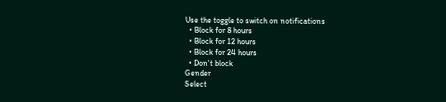Use the toggle to switch on notifications
  • Block for 8 hours
  • Block for 12 hours
  • Block for 24 hours
  • Don't block
Gender
Select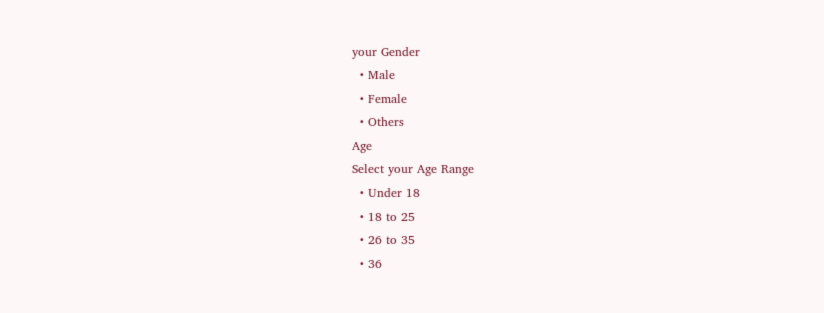your Gender
  • Male
  • Female
  • Others
Age
Select your Age Range
  • Under 18
  • 18 to 25
  • 26 to 35
  • 36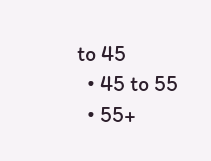to 45
  • 45 to 55
  • 55+